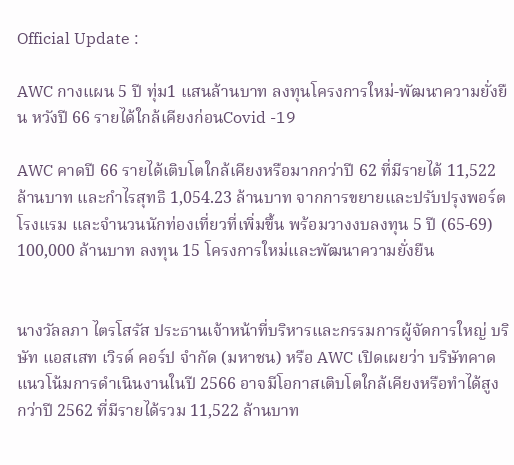Official Update :

AWC กางแผน 5 ปี ทุ่ม1 แสนล้านบาท ลงทุนโครงการใหม่-พัฒนาความยั่งยืน หวังปี 66 รายได้ใกล้เคียงก่อนCovid -19

AWC คาดปี 66 รายได้เติบโตใกล้เคียงหรือมากกว่าปี 62 ที่มีรายได้ 11,522 ล้านบาท และกำไรสุทธิ 1,054.23 ล้านบาท จากการขยายและปรับปรุงพอร์ตโรงแรม และจำนวนนักท่องเที่ยวที่เพิ่มขึ้น พร้อมวางงบลงทุน 5 ปี (65-69) 100,000 ล้านบาท ลงทุน 15 โครงการใหม่และพัฒนาความยั่งยืน


นางวัลลภา ไตรโสรัส ประธานเจ้าหน้าที่บริหารและกรรมการผู้จัดการใหญ่ บริษัท แอสเสท เวิรด์ คอร์ป จำกัด (มหาชน) หรือ AWC เปิดเผยว่า บริษัทคาดแนวโน้มการดำเนินงานในปี 2566 อาจมีโอกาสเติบโตใกล้เคียงหรือทำได้สูงกว่าปี 2562 ที่มีรายได้รวม 11,522 ล้านบาท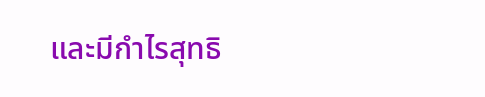และมีกำไรสุทธิ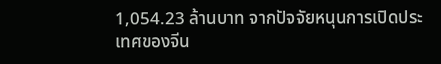1,054.23 ล้านบาท จากปัจจัยหนุนการเปิดประเทศของจีน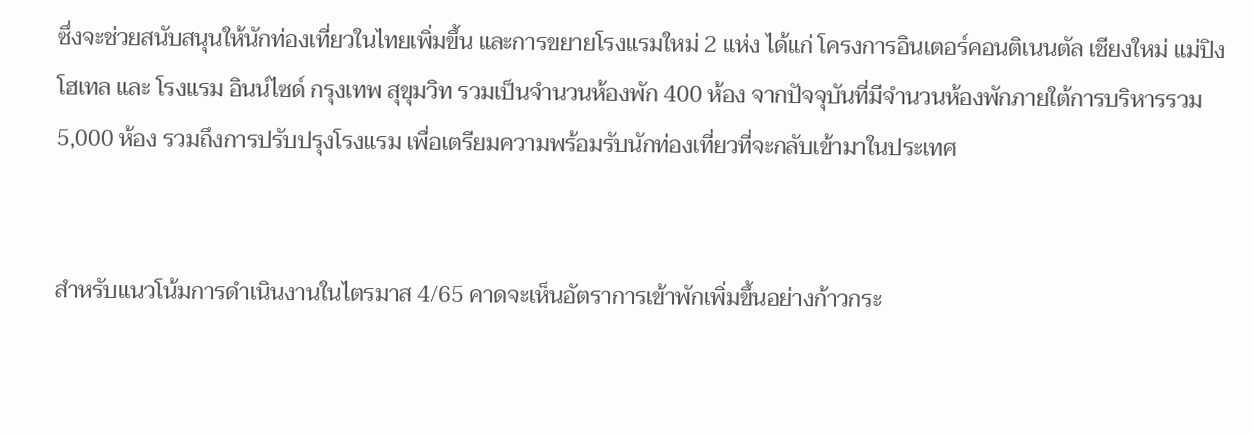ซึ่งจะช่วยสนับสนุนให้นักท่องเที่ยวในไทยเพิ่มขึ้น และการขยายโรงแรมใหม่ 2 แห่ง ได้แก่ โครงการอินเตอร์คอนติเนนตัล เชียงใหม่ แม่ปิง โฮเทล และ โรงแรม อินน์ไซด์ กรุงเทพ สุขุมวิท รวมเป็นจำนวนห้องพัก 400 ห้อง จากปัจจุบันที่มีจำนวนห้องพักภายใต้การบริหารรวม 5,000 ห้อง รวมถึงการปรับปรุงโรงแรม เพื่อเตรียมความพร้อมรับนักท่องเที่ยวที่จะกลับเข้ามาในประเทศ


สำหรับแนวโน้มการดำเนินงานในไตรมาส 4/65 คาดจะเห็นอัตราการเข้าพักเพิ่มขึ้นอย่างก้าวกระ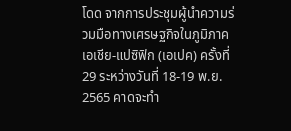โดด จากการประชุมผู้นำความร่วมมือทางเศรษฐกิจในภูมิภาคเอเชีย-แปซิฟิก (เอเปค) ครั้งที่ 29 ระหว่างวันที่ 18-19 พ.ย. 2565 คาดจะทำ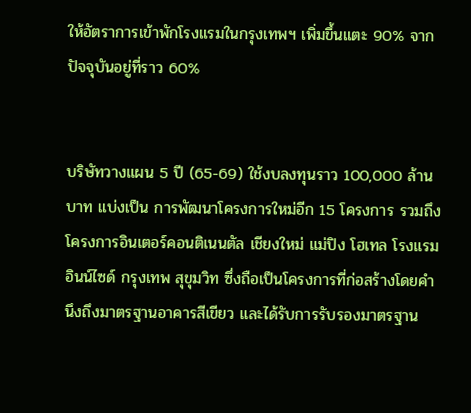ให้อัตราการเข้าพักโรงแรมในกรุงเทพฯ เพิ่มขึ้นแตะ 90% จากปัจจุบันอยู่ที่ราว 60%


บริษัทวางแผน 5 ปี (65-69) ใช้งบลงทุนราว 100,000 ล้านบาท แบ่งเป็น การพัฒนาโครงการใหม่อีก 15 โครงการ รวมถึงโครงการอินเตอร์คอนติเนนตัล เชียงใหม่ แม่ปิง โฮเทล โรงแรม อินน์ไซด์ กรุงเทพ สุขุมวิท ซึ่งถือเป็นโครงการที่ก่อสร้างโดยคำนึงถึงมาตรฐานอาคารสีเขียว และได้รับการรับรองมาตรฐาน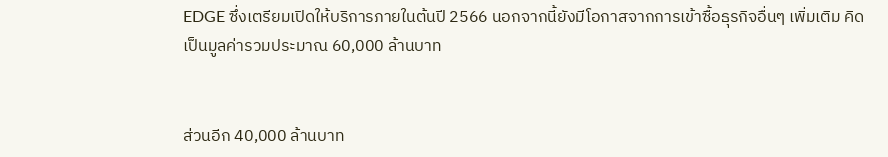EDGE ซึ่งเตรียมเปิดให้บริการภายในต้นปี 2566 นอกจากนี้ยังมีโอกาสจากการเข้าซื้อธุรกิจอื่นๆ เพิ่มเติม คิดเป็นมูลค่ารวมประมาณ 60,000 ล้านบาท


ส่วนอีก 40,000 ล้านบาท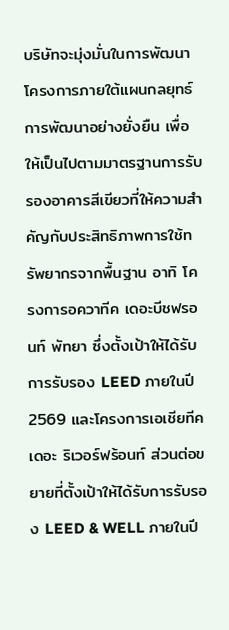บริษัทจะมุ่งมั่นในการพัฒนาโครงการภายใต้แผนกลยุทธ์การพัฒนาอย่างยั่งยืน เพื่อให้เป็นไปตามมาตรฐานการรับรองอาคารสีเขียวที่ให้ความสำคัญกับประสิทธิภาพการใช้ทรัพยากรจากพื้นฐาน อาทิ โครงการอควาทีค เดอะบีชฟรอนท์ พัทยา ซึ่งตั้งเป้าให้ได้รับการรับรอง LEED ภายในปี 2569 และโครงการเอเชียทีค เดอะ ริเวอร์ฟร้อนท์ ส่วนต่อขยายที่ตั้งเป้าให้ได้รับการรับรอง LEED & WELL ภายในปี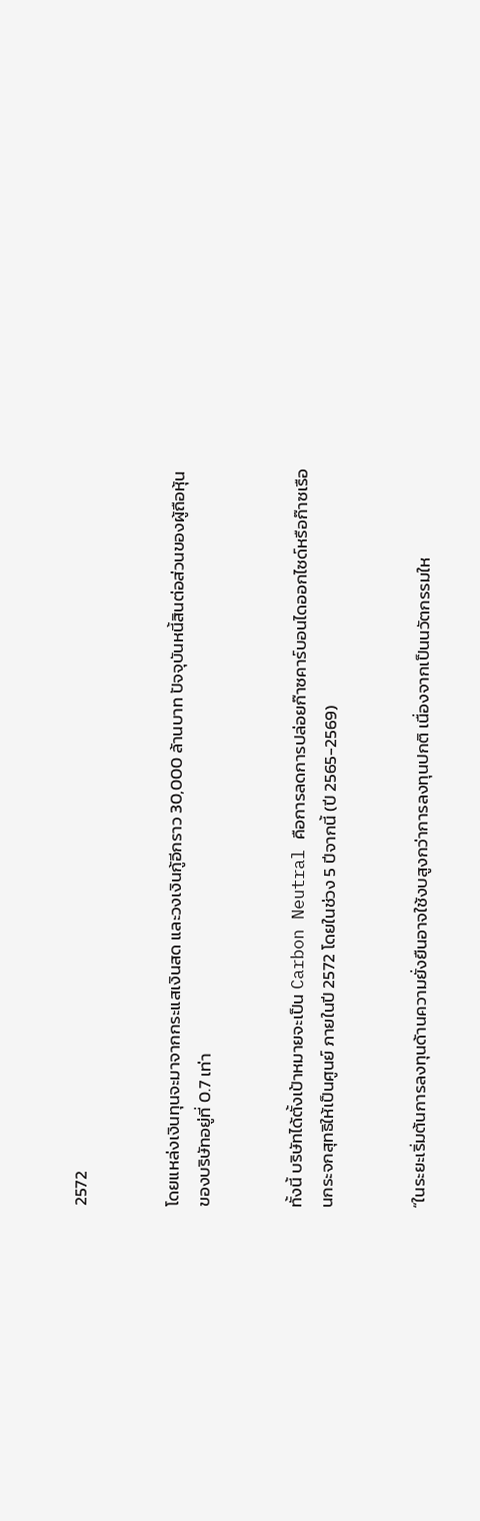2572


โดยแหล่งเงินทุนจะมาจากกระแสเงินสด และวงเงินกู้อีกราว 30,000 ล้านบาท ปัจจุบันหนี้สินต่อส่วนของผู้ถือหุ้นของบริษัทอยู่ที่ 0.7 เท่า


ทั้งนี้ บริษัทได้ตั้งเป้าหมายจะเป็น Carbon Neutral คือการลดการปล่อยก๊าซคาร์บอนไดออกไซด์หรือก๊าซเรือนกระจกสุทธิให้เป็นศูนย์ ภายในปี 2572 โดยในช่วง 5 ปีจากนี้ (ปี 2565-2569)


“ในระยะเริ่มต้นการลงทุนด้านความยั่งยืนอาจใช้งบสูงกว่าการลงทุนปกติ เนื่องจากเป็นนวัตกรรมให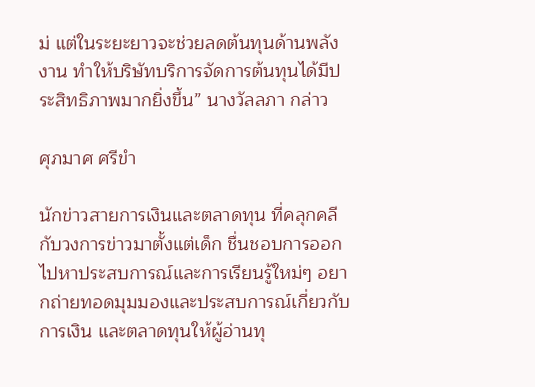ม่ แต่ในระยะยาวจะช่วยลดต้นทุนด้านพลังงาน ทำให้บริษัทบริการจัดการต้นทุนได้มีประสิทธิภาพมากยิ่งขึ้น” นางวัลลภา กล่าว

ศุภมาศ ศรีขำ

นักข่าวสายการเงินและตลาดทุน ที่คลุกคลีกับวงการข่าวมาตั้งแต่เด็ก ชื่นชอบการออกไปหาประสบการณ์และการเรียนรู้ใหม่ๆ อยากถ่ายทอดมุมมองและประสบการณ์เกี่ยวกับการเงิน และตลาดทุนให้ผู้อ่านทุ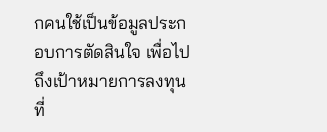กคนใช้เป็นข้อมูลประกอบการตัดสินใจ เพื่อไปถึงเป้าหมายการลงทุนที่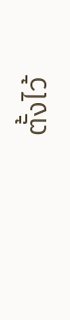ตั้งไว้